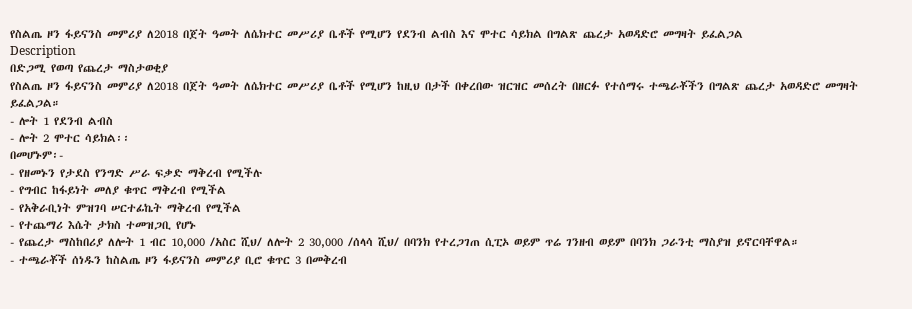የስልጤ ዞን ፋይናንስ መምሪያ ለ2018 በጀት ዓመት ለሴክተር መሥሪያ ቤቶች የሚሆን የደንብ ልብስ እና ሞተር ሳይክል በግልጽ ጨረታ አወዳድሮ መግዛት ይፈልጋል
Description
በድጋሚ የወጣ የጨረታ ማስታወቂያ
የስልጤ ዞን ፋይናንስ መምሪያ ለ2018 በጀት ዓመት ለሴክተር መሥሪያ ቤቶች የሚሆን ከዚህ በታች በቀረበው ዝርዝር መሰረት በዘርፉ የተሰማሩ ተጫራቾችን በግልጽ ጨረታ አወዳድሮ መግዛት ይፈልጋል።
- ሎት 1 የደንብ ልብስ
- ሎት 2 ሞተር ሳይክል፡፡
በመሆኑም፡-
- የዘመኑን የታደስ የንግድ ሥራ ፍቃድ ማቅረብ የሚችሉ
- የግብር ከፋይነት መለያ ቁጥር ማቅረብ የሚችል
- የአቅራቢነት ምዝገባ ሠርተፊኬት ማቅረብ የሚችል
- የተጨማሪ እሴት ታክስ ተመዝጋቢ የሆኑ
- የጨረታ ማስከበሪያ ለሎት 1 ብር 10,000 /አስር ሺህ/ ለሎት 2 30,000 /ሰላሳ ሺህ/ በባንክ የተረጋገጠ ሲፒኦ ወይም ጥሬ ገንዘብ ወይም በባንክ ጋራንቲ ማስያዝ ይኖርባቸዋል።
- ተጫራቾች ሰነዱን ከስልጤ ዞን ፋይናንስ መምሪያ ቢሮ ቁጥር 3 በመቅረብ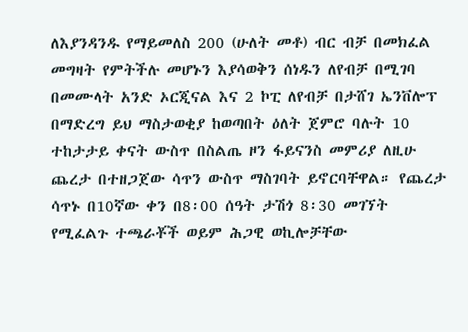ለእያንዳንዱ የማይመለስ 200 (ሁለት መቶ) ብር ብቻ በመክፈል መግዛት የምትችሉ መሆኑን እያሳወቅን ሰነዱን ለየብቻ በሚገባ በመሙላት አንድ ኦርጂናል እና 2 ኮፒ ለየብቻ በታሸገ ኤንቨሎፕ በማድረግ ይህ ማስታወቂያ ከወጣበት ዕለት ጀምሮ ባሉት 10 ተከታታይ ቀናት ውስጥ በስልጤ ዞን ፋይናንስ መምሪያ ለዚሁ ጨረታ በተዘጋጀው ሳጥን ውስጥ ማስገባት ይኖርባቸዋል። የጨረታ ሳጥኑ በ10ኛው ቀን በ8፡00 ሰዓት ታሽጎ 8፡30 መገኘት የሚፈልጉ ተጫራቾች ወይም ሕጋዊ ወኪሎቻቸው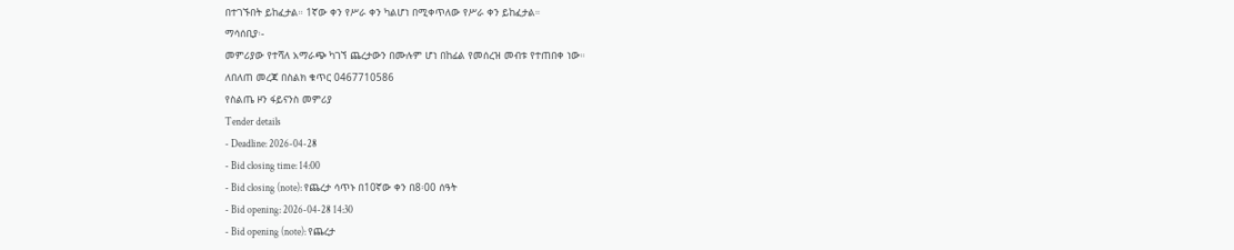በተገኙበት ይከፈታል። 1ኛው ቀን የሥራ ቀን ካልሆነ በሚቀጥለው የሥራ ቀን ይከፈታል።
ማሳሰቢያ፡-
መምሪያው የተሻለ አማራጭ ካገኘ ጨረታውን በሙሉም ሆነ በከፊል የመሰረዝ መብቱ የተጠበቀ ነው።
ለበለጠ መረጃ በስልክ ቁጥር 0467710586
የስልጤ ዞን ፋይናንስ መምሪያ
Tender details
- Deadline: 2026-04-28
- Bid closing time: 14:00
- Bid closing (note): የጨረታ ሳጥኑ በ10ኛው ቀን በ8፡00 ሰዓት
- Bid opening: 2026-04-28 14:30
- Bid opening (note): የጨረታ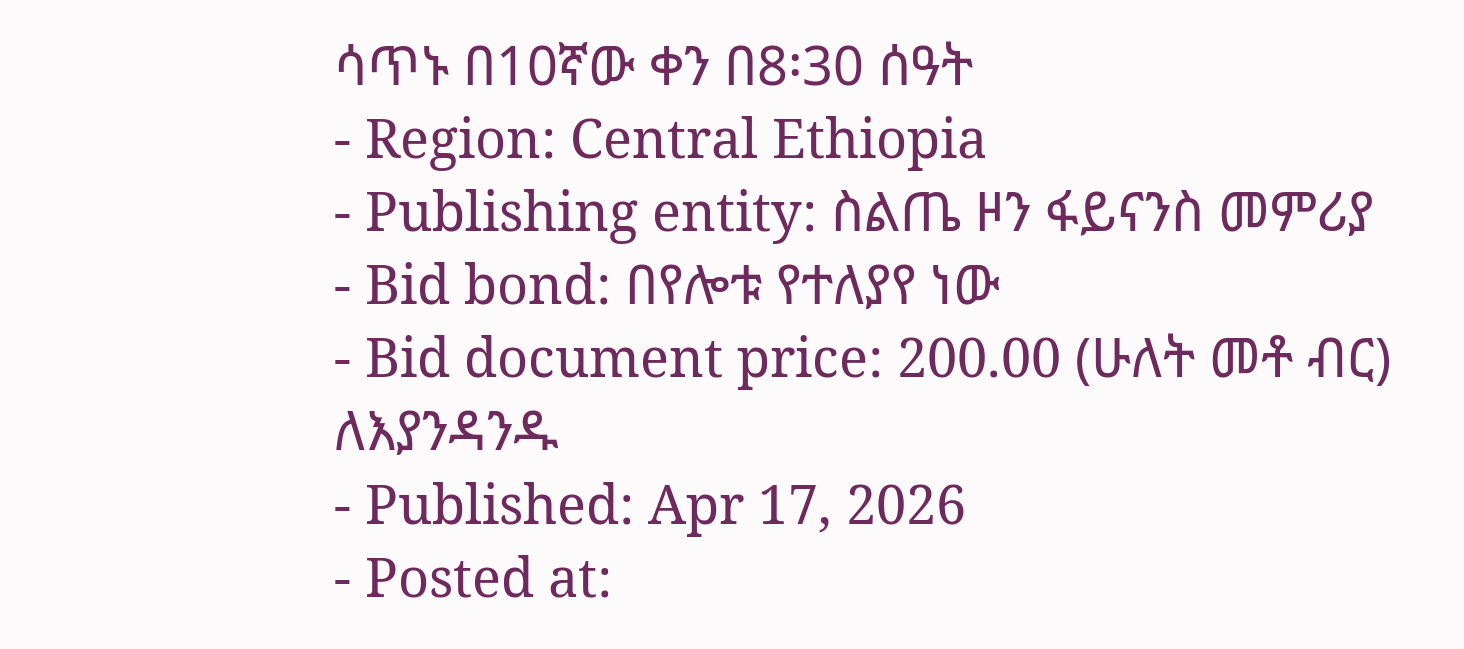ሳጥኑ በ10ኛው ቀን በ8፡30 ሰዓት
- Region: Central Ethiopia
- Publishing entity: ስልጤ ዞን ፋይናንስ መምሪያ
- Bid bond: በየሎቱ የተለያየ ነው
- Bid document price: 200.00 (ሁለት መቶ ብር) ለእያንዳንዱ
- Published: Apr 17, 2026
- Posted at: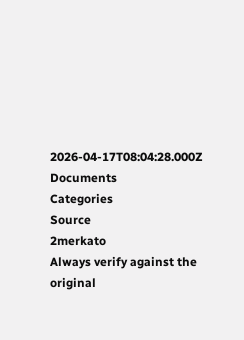2026-04-17T08:04:28.000Z
Documents
Categories
Source
2merkato
Always verify against the original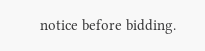notice before bidding.